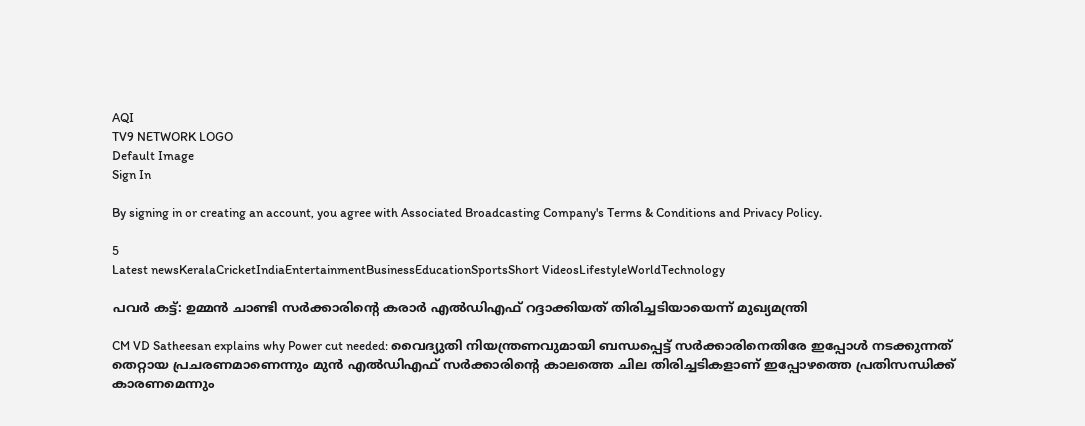AQI
TV9 NETWORK LOGO
Default Image
Sign In

By signing in or creating an account, you agree with Associated Broadcasting Company's Terms & Conditions and Privacy Policy.

5
Latest newsKeralaCricketIndiaEntertainmentBusinessEducationSportsShort VideosLifestyleWorldTechnology

പവർ കട്ട്: ഉമ്മൻ ചാണ്ടി സർക്കാരിന്റെ കരാർ എൽഡിഎഫ് റദ്ദാക്കിയത് തിരിച്ചടിയായെന്ന് മുഖ്യമന്ത്രി

CM VD Satheesan explains why Power cut needed: വൈദ്യുതി നിയന്ത്രണവുമായി ബന്ധപ്പെട്ട് സർക്കാരിനെതിരേ ഇപ്പോൾ നടക്കുന്നത് തെറ്റായ പ്രചരണമാണെന്നും മുൻ എൽഡിഎഫ് സർക്കാരിന്റെ കാലത്തെ ചില തിരിച്ചടികളാണ് ഇപ്പോഴത്തെ പ്രതിസന്ധിക്ക് കാരണമെന്നും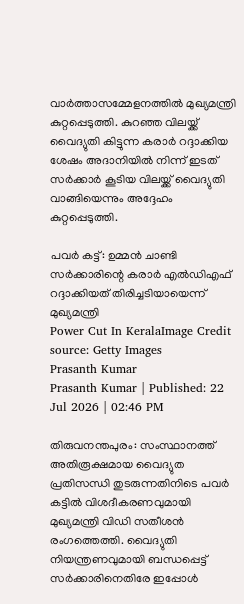വാർത്താസമ്മേളനത്തിൽ മുഖ്യമന്ത്രി കുറ്റപ്പെടുത്തി. കുറഞ്ഞ വിലയ്ക്ക് വൈദ്യുതി കിട്ടുന്ന കരാർ റദ്ദാക്കിയ ശേഷം അദാനിയിൽ നിന്ന് ഇടത് സർക്കാർ കൂടിയ വിലയ്ക്ക് വൈദ്യുതി വാങ്ങിയെന്നും അ‌ദ്ദേഹം കുറ്റപ്പെടുത്തി.

പവർ കട്ട്: ഉമ്മൻ ചാണ്ടി സർക്കാരിന്റെ കരാർ എൽഡിഎഫ് റദ്ദാക്കിയത് തിരിച്ചടിയായെന്ന് മുഖ്യമന്ത്രി
Power Cut In KeralaImage Credit source: Getty Images
Prasanth Kumar
Prasanth Kumar | Published: 22 Jul 2026 | 02:46 PM

തിരുവനന്തപുരം: സംസ്ഥാനത്ത് അ‌തിരൂക്ഷമായ വൈദ്യുത പ്രതിസന്ധി തുടരുന്നതിനിടെ പവർ കട്ടിൽ വിശദീകരണവുമായി മുഖ്യമന്ത്രി വിഡി സതീശൻ രംഗത്തെത്തി. വൈദ്യുതി നിയന്ത്രണവുമായി ബന്ധപ്പെട്ട് സർക്കാരിനെതിരേ ഇപ്പോൾ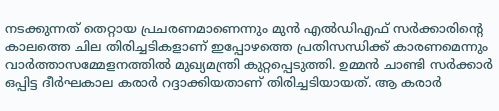നടക്കുന്നത് തെറ്റായ പ്രചരണമാണെന്നും മുൻ എൽഡിഎഫ് സർക്കാരിന്റെ കാലത്തെ ചില തിരിച്ചടികളാണ് ഇപ്പോഴത്തെ പ്രതിസന്ധിക്ക് കാരണമെന്നും വാർത്താസമ്മേളനത്തിൽ മുഖ്യമന്ത്രി കുറ്റപ്പെടുത്തി. ഉമ്മൻ ചാണ്ടി സർക്കാർ ഒപ്പിട്ട ദീർഘകാല കരാർ റദ്ദാക്കിയതാണ് തിരിച്ചടിയായത്. ആ കരാർ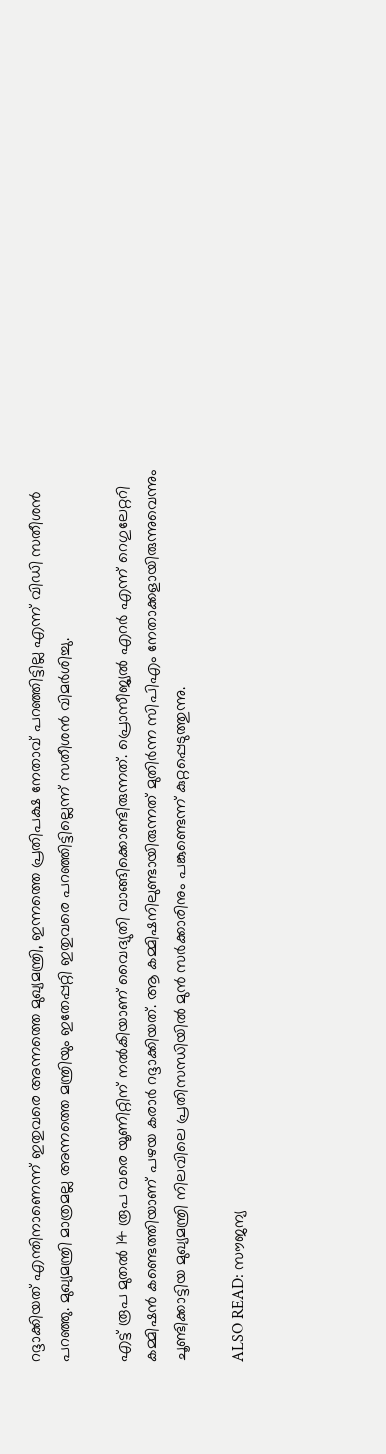റദ്ദാക്കിയത് എന്തിനാണെന്ന് ഇതുവരെ അന്നത്തെ മുഖ്യമന്ത്രി, ഇന്നത്തെ പ്രതിപക്ഷ നേതാവ്‌ പറഞ്ഞിട്ടില്ല എന്ന് വിഡി സതീശൻ പറഞ്ഞു. മുഖ്യമന്ത്രി മാത്രമല്ല അ‌ന്നത്തെ മന്ത്രിയും ഇതേപ്പറ്റി ഇതുവരെ പറഞ്ഞിട്ടില്ലെന്ന് സതീശൻ വിമർശിച്ചു.

എട്ട് രൂപ മുതൽ 14 രൂപ വരെ യൂണിറ്റിന് നൽകിയാണ് വൈദ്യുതി വാങ്ങിക്കൊണ്ടിരുന്നത്. പ്രൊസീജ്യൽ എറർ എന്ന് റെഗുലേറ്ററി കമ്മിഷൻ കണ്ടെത്തിയാണ് പഴയ കരാർ റദ്ദാക്കിയത്. ആ കമ്മിഷനിലുണ്ടായിരുന്നത് മുതിർന്ന സിപിഎം നേതാക്കളായിരുന്നുവെന്നും ചൂണ്ടിക്കാട്ടിയ മുഖ്യമന്ത്രി നിലവിലെ പ്രതിസന്ധിയിൽ മുൻ സർക്കാരിനും പങ്കുണ്ടെന്ന് കുറ്റപ്പെടുത്തുന്നു.

ALSO READ: സൗജന്യ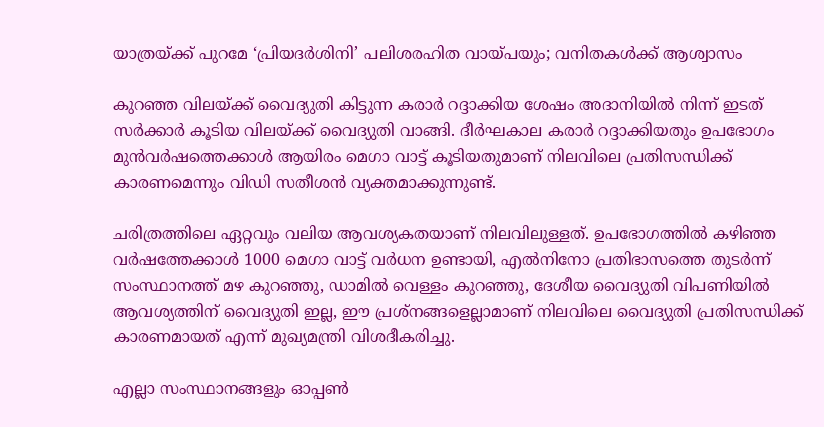യാത്രയ്ക്ക് പുറമേ ‘പ്രിയദർശിനി’ പലിശരഹിത വായ്പയും; വനിതകൾക്ക് ആശ്വാസം

കുറഞ്ഞ വിലയ്ക്ക് വൈദ്യുതി കിട്ടുന്ന കരാർ റദ്ദാക്കിയ ശേഷം അദാനിയിൽ നിന്ന് ഇടത് സർക്കാർ കൂടിയ വിലയ്ക്ക് വൈദ്യുതി വാങ്ങി. ദീർഘകാല കരാർ റദ്ദാക്കിയതും ഉപഭോഗം മുൻവർഷത്തെക്കാൾ ആയിരം മെഗാ വാട്ട് കൂടിയതുമാണ് നിലവിലെ പ്രതിസന്ധിക്ക് കാരണമെന്നും വിഡി സതീശൻ വ്യക്തമാക്കുന്നുണ്ട്.

ചരിത്രത്തിലെ ഏറ്റവും വലിയ ആവശ്യകതയാണ് നിലവിലുള്ളത്. ഉപഭോഗത്തിൽ കഴിഞ്ഞ വർഷത്തേക്കാൾ 1000 മെഗാ വാട്ട് വർധന ഉണ്ടായി, എൽനിനോ പ്രതിഭാസത്തെ തുടർന്ന് സംസ്ഥാനത്ത് മഴ കുറഞ്ഞു, ഡാമിൽ വെള്ളം കുറഞ്ഞു, ദേശീയ വൈദ്യുതി വിപണിയിൽ ആവശ്യത്തിന് വൈദ്യുതി ഇല്ല, ഈ പ്രശ്നങ്ങളെല്ലാമാണ് നിലവിലെ വൈദ്യുതി പ്രതിസന്ധിക്ക് കാരണമായത് എന്ന് മുഖ്യമന്ത്രി വിശദീകരിച്ചു.

എല്ലാ സംസ്ഥാനങ്ങളും ഓപ്പൺ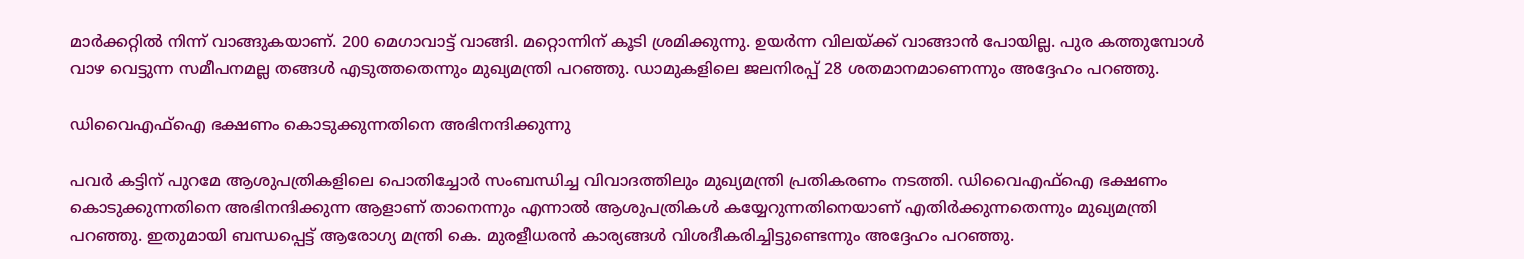മാർക്കറ്റിൽ നിന്ന് വാങ്ങുകയാണ്. 200 മെഗാവാട്ട് വാങ്ങി. മറ്റൊന്നിന് കൂടി ശ്രമിക്കുന്നു. ഉയർന്ന വിലയ്ക്ക് വാങ്ങാൻ പോയില്ല. പുര കത്തുമ്പോൾ വാഴ വെട്ടുന്ന സമീപനമല്ല തങ്ങൾ എടുത്തതെന്നും മുഖ്യമന്ത്രി പറഞ്ഞു. ഡാമുകളിലെ ജലനിരപ്പ് 28 ശതമാനമാണെന്നും അ‌ദ്ദേഹം പറഞ്ഞു.

ഡിവൈഎഫ്‌ഐ ഭക്ഷണം കൊടുക്കുന്നതിനെ അ‌ഭിനന്ദിക്കുന്നു

പവർ കട്ടിന് പുറമേ ആശുപത്രികളിലെ പൊതിച്ചോർ സംബന്ധിച്ച വിവാദത്തിലും മുഖ്യമന്ത്രി പ്രതികരണം നടത്തി. ഡിവൈഎഫ്‌ഐ ഭക്ഷണം കൊടുക്കുന്നതിനെ അഭിനന്ദിക്കുന്ന ആളാണ് താനെന്നും എന്നാൽ ആശുപത്രികൾ കയ്യേറുന്നതിനെയാണ് എതിർക്കുന്നതെന്നും മുഖ്യമന്ത്രി പറഞ്ഞു. ഇതുമായി ബന്ധപ്പെട്ട് ആരോഗ്യ മന്ത്രി കെ. മുരളീധരൻ കാര്യങ്ങൾ വിശദീകരിച്ചിട്ടുണ്ടെന്നും അ‌ദ്ദേഹം പറഞ്ഞു.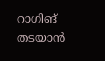റാഗിങ് തടയാൻ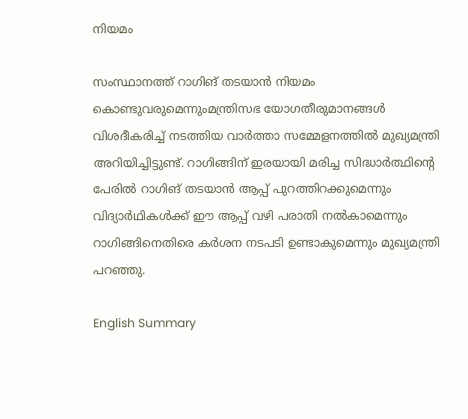നിയമം

സംസ്ഥാനത്ത് റാഗിങ് തടയാൻ നിയമം കൊണ്ടുവരുമെന്നുംമന്ത്രിസഭ യോഗതീരുമാനങ്ങൾ വിശദീകരിച്ച് നടത്തിയ വാർത്താ സമ്മേളനത്തിൽ മുഖ്യമന്ത്രി അ‌റിയിച്ചിട്ടുണ്ട്. റാഗിങ്ങിന് ഇരയായി മരിച്ച സിദ്ധാർത്ഥിന്റെ പേരിൽ റാഗിങ് തടയാൻ ആപ്പ് പുറത്തിറക്കുമെന്നും വിദ്യാർഥികൾക്ക് ഈ ആപ്പ് വഴി പരാതി നൽകാമെന്നും റാഗിങ്ങിനെതിരെ കർശന നടപടി ഉണ്ടാകുമെന്നും മുഖ്യമന്ത്രി പറഞ്ഞു.

English Summary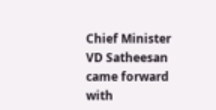Chief Minister VD Satheesan came forward with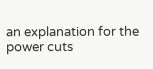an explanation for the power cuts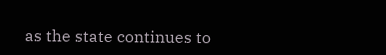as the state continues to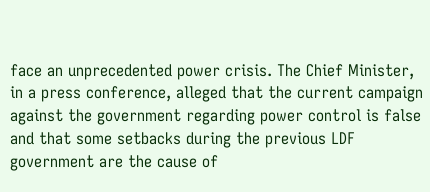face an unprecedented power crisis. The Chief Minister, in a press conference, alleged that the current campaign against the government regarding power control is false and that some setbacks during the previous LDF government are the cause of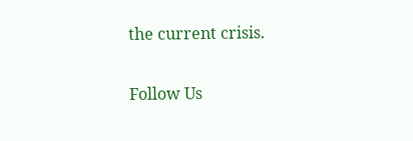the current crisis.

Follow Us